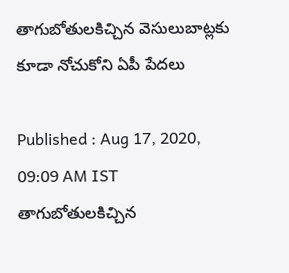తాగుబోతులకిచ్చిన వెసులుబాట్లకు కూడా నోచుకోని ఏపీ పేదలు

Published : Aug 17, 2020, 09:09 AM IST
తాగుబోతులకిచ్చిన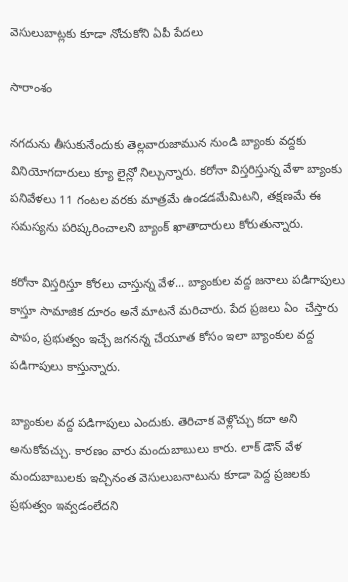వెసులుబాట్లకు కూడా నోచుకోని ఏపీ పేదలు

సారాంశం

నగదును తీసుకునేందుకు తెల్లవారుజామున నుండి బ్యాంకు వద్దకు  వినియోగదారులు క్యూ లైన్లో నిల్చున్నారు. కరోనా విస్తరిస్తున్న వేళా బ్యాంకు పనివేళలు 11 గంటల వరకు మాత్రమే ఉండడమేమిటని, తక్షణమే ఈ సమస్యను పరిష్కరించాలని బ్యాంక్ ఖాతాదారులు కోరుతున్నారు.

కరోనా విస్తరిస్తూ కోరలు చాస్తున్న వేళ... బ్యాంకుల వద్ద జనాలు పడిగాపులు కాస్తూ సామాజిక దూరం అనే మాటనే మరిచారు. పేద ప్రజలు ఏం  చేస్తారు పాపం, ప్రభుత్వం ఇచ్చే జగనన్న చేయూత కోసం ఇలా బ్యాంకుల వద్ద పడిగాపులు కాస్తున్నారు.

బ్యాంకుల వద్ద పడిగాపులు ఎందుకు. తెరిచాక వెళ్లొచ్చు కదా అని అనుకోవచ్చు. కారణం వారు మందుబాబులు కారు. లాక్ డౌన్ వేళ మందుబాబులకు ఇచ్చినంత వెసులుబనాటును కూడా పెద్ద ప్రజలకు ప్రభుత్వం ఇవ్వడంలేదని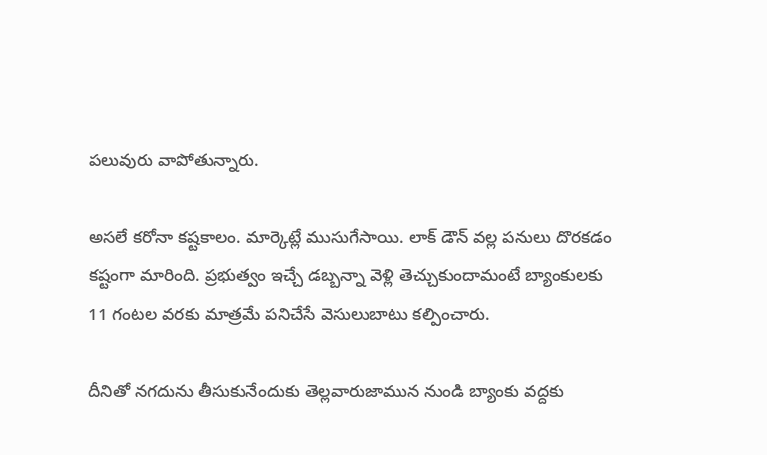పలువురు వాపోతున్నారు.

అసలే కరోనా కష్టకాలం. మార్కెట్లే ముసుగేసాయి. లాక్ డౌన్ వల్ల పనులు దొరకడం కష్టంగా మారింది. ప్రభుత్వం ఇచ్చే డబ్బన్నా వెళ్లి తెచ్చుకుందామంటే బ్యాంకులకు 11 గంటల వరకు మాత్రమే పనిచేసే వెసులుబాటు కల్పించారు.

దీనితో నగదును తీసుకునేందుకు తెల్లవారుజామున నుండి బ్యాంకు వద్దకు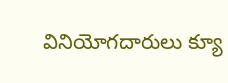వినియోగదారులు క్యూ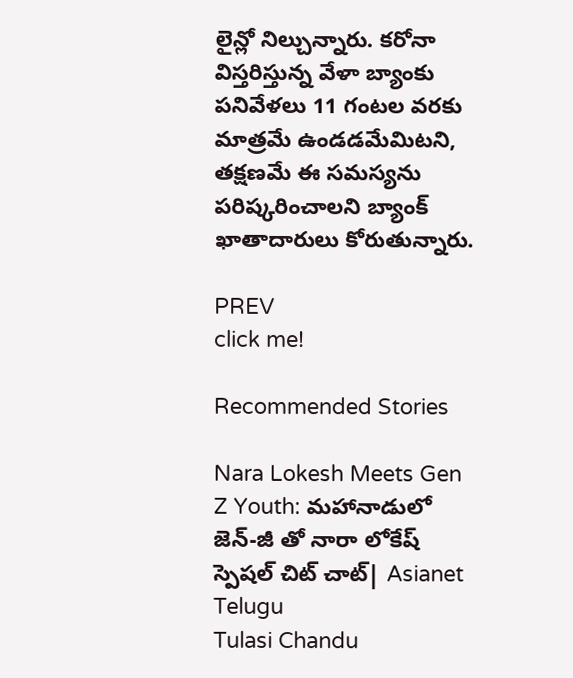లైన్లో నిల్చున్నారు. కరోనా విస్తరిస్తున్న వేళా బ్యాంకు పనివేళలు 11 గంటల వరకు మాత్రమే ఉండడమేమిటని, తక్షణమే ఈ సమస్యను పరిష్కరించాలని బ్యాంక్ ఖాతాదారులు కోరుతున్నారు.

PREV
click me!

Recommended Stories

Nara Lokesh Meets Gen Z Youth: మహానాడులో జెన్-జీ తో నారా లోకేష్ స్పెషల్ చిట్ చాట్| Asianet Telugu
Tulasi Chandu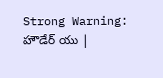Strong Warning: హౌడేర్ యు |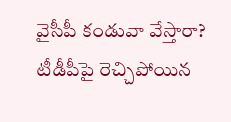వైసీపీ కండువా వేస్తారా? టీడీపీపై రెచ్చిపోయిన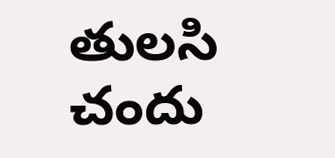తులసి చందు